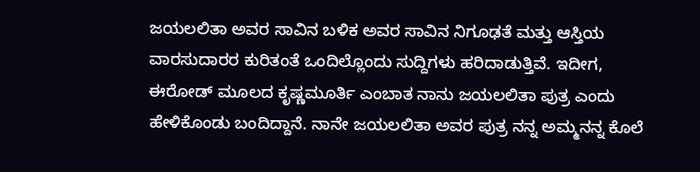ಜಯಲಲಿತಾ ಅವರ ಸಾವಿನ ಬಳಿಕ ಅವರ ಸಾವಿನ ನಿಗೂಢತೆ ಮತ್ತು ಆಸ್ತಿಯ ವಾರಸುದಾರರ ಕುರಿತಂತೆ ಒಂದಿಲ್ಲೊಂದು ಸುದ್ದಿಗಳು ಹರಿದಾಡುತ್ತಿವೆ. ಇದೀಗ, ಈರೋಡ್ ಮೂಲದ ಕೃಷ್ಣಮೂರ್ತಿ ಎಂಬಾತ ನಾನು ಜಯಲಲಿತಾ ಪುತ್ರ ಎಂದು ಹೇಳಿಕೊಂಡು ಬಂದಿದ್ದಾನೆ. ನಾನೇ ಜಯಲಲಿತಾ ಅವರ ಪುತ್ರ ನನ್ನ ಅಮ್ಮನನ್ನ ಕೊಲೆ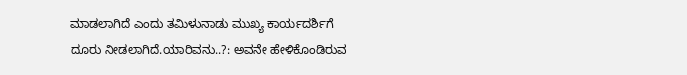ಮಾಡಲಾಗಿದೆ ಎಂದು ತಮಿಳುನಾಡು ಮುಖ್ಯ ಕಾರ್ಯದರ್ಶಿಗೆ ದೂರು ನೀಡಲಾಗಿದೆ.ಯಾರಿವನು..?: ಅವನೇ ಹೇಳಿಕೊಂಡಿರುವ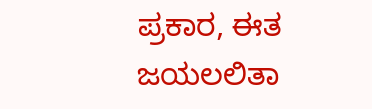ಪ್ರಕಾರ, ಈತ ಜಯಲಲಿತಾ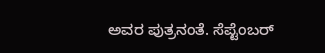ಅವರ ಪುತ್ರನಂತೆ. ಸೆಪ್ಟೆಂಬರ್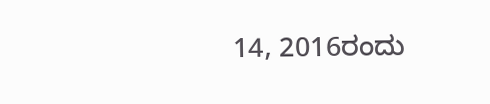14, 2016ರಂದು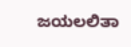ಜಯಲಲಿತಾ